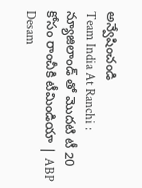అన్వేషించండి
Team India At Ranchi : న్యూజిలాండ్ తో మొదటి టీ 20 కోసం రాంచీకి టీమిండియా | ABP Desam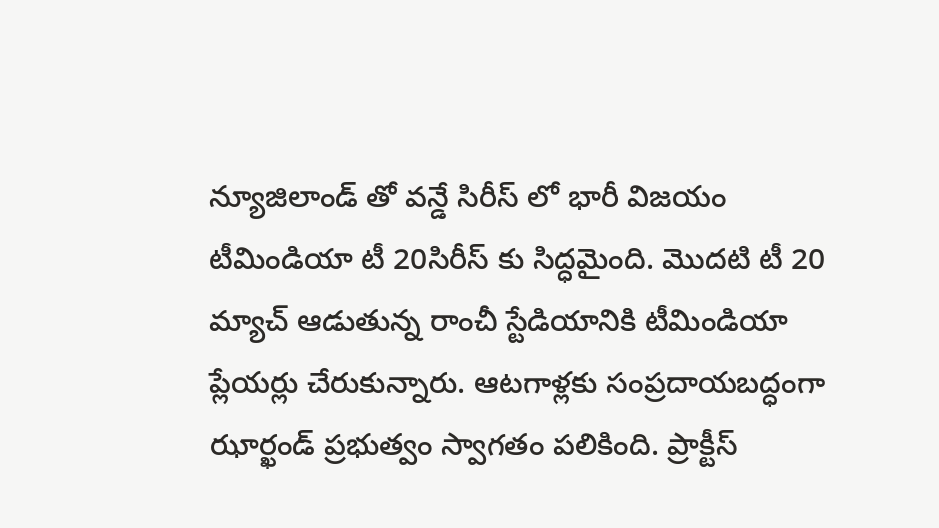న్యూజిలాండ్ తో వన్డే సిరీస్ లో భారీ విజయం టీమిండియా టీ 20సిరీస్ కు సిద్ధమైంది. మొదటి టీ 20 మ్యాచ్ ఆడుతున్న రాంచీ స్టేడియానికి టీమిండియా ప్లేయర్లు చేరుకున్నారు. ఆటగాళ్లకు సంప్రదాయబద్ధంగా ఝార్ఖండ్ ప్రభుత్వం స్వాగతం పలికింది. ప్రాక్టీస్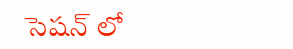సెషన్ లో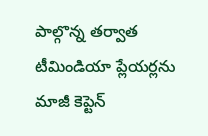పాల్గొన్న తర్వాత టీమిండియా ప్లేయర్లను మాజీ కెప్టెన్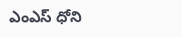ఎంఎస్ ధోని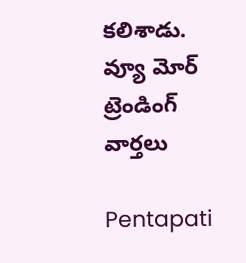కలిశాడు.
వ్యూ మోర్
ట్రెండింగ్ వార్తలు

Pentapati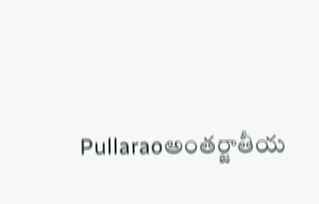Pullaraoఅంతర్జాతీయ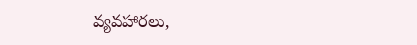వ్యవహారలు,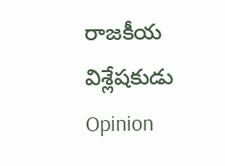రాజకీయ విశ్లేషకుడు
Opinion